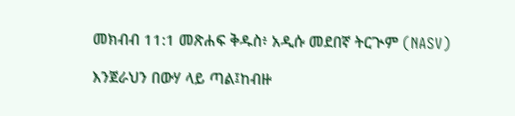መክብብ 11:1 መጽሐፍ ቅዱስ፥ አዲሱ መደበኛ ትርጒም (NASV)

እንጀራህን በውሃ ላይ ጣል፤ከብዙ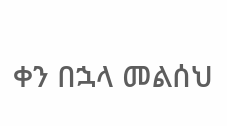ቀን በኋላ መልሰህ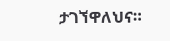ታገኘዋለህና።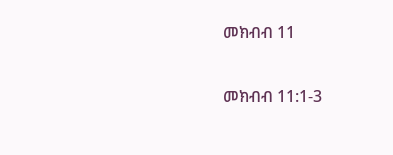መክብብ 11

መክብብ 11:1-3